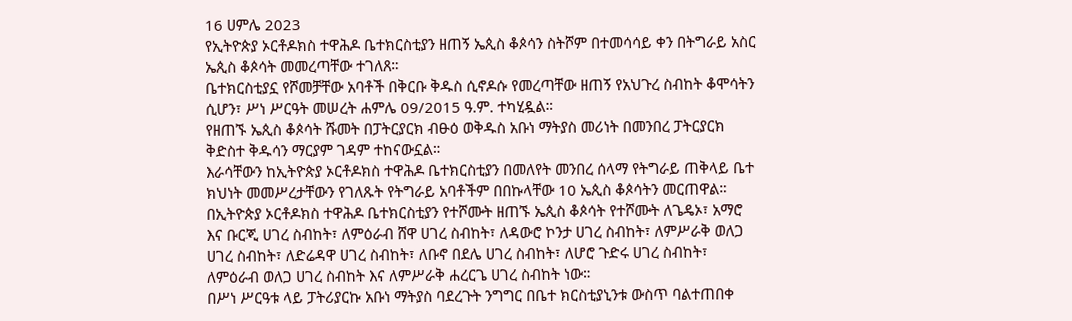16 ሀምሌ 2023
የኢትዮጵያ ኦርቶዶክስ ተዋሕዶ ቤተክርስቲያን ዘጠኝ ኤጲስ ቆጶሳን ስትሾም በተመሳሳይ ቀን በትግራይ አስር ኤጲስ ቆጶሳት መመረጣቸው ተገለጸ።
ቤተክርስቲያኗ የሾመቻቸው አባቶች በቅርቡ ቅዱስ ሲኖዶሱ የመረጣቸው ዘጠኝ የአህጉረ ስብከት ቆሞሳትን ሲሆን፣ ሥነ ሥርዓት መሠረት ሐምሌ 09/2015 ዓ.ም. ተካሂዷል።
የዘጠኙ ኤጲስ ቆጶሳት ሹመት በፓትርያርክ ብፁዕ ወቅዱስ አቡነ ማትያስ መሪነት በመንበረ ፓትርያርክ ቅድስተ ቅዱሳን ማርያም ገዳም ተከናውኗል።
እራሳቸውን ከኢትዮጵያ ኦርቶዶክስ ተዋሕዶ ቤተክርስቲያን በመለየት መንበረ ሰላማ የትግራይ ጠቅላይ ቤተ ክህነት መመሥረታቸውን የገለጹት የትግራይ አባቶችም በበኩላቸው 10 ኤጲስ ቆጶሳትን መርጠዋል።
በኢትዮጵያ ኦርቶዶክስ ተዋሕዶ ቤተክርስቲያን የተሾሙት ዘጠኙ ኤጲስ ቆጶሳት የተሾሙት ለጌዴኦ፣ አማሮ እና ቡርጂ ሀገረ ስብከት፣ ለምዕራብ ሸዋ ሀገረ ስብከት፣ ለዳውሮ ኮንታ ሀገረ ስብከት፣ ለምሥራቅ ወለጋ ሀገረ ስብከት፣ ለድሬዳዋ ሀገረ ስብከት፣ ለቡኖ በደሌ ሀገረ ስብከት፣ ለሆሮ ጉድሩ ሀገረ ስብከት፣ ለምዕራብ ወለጋ ሀገረ ስብከት እና ለምሥራቅ ሐረርጌ ሀገረ ስብከት ነው።
በሥነ ሥርዓቱ ላይ ፓትሪያርኩ አቡነ ማትያስ ባደረጉት ንግግር በቤተ ክርስቲያኒንቱ ውስጥ ባልተጠበቀ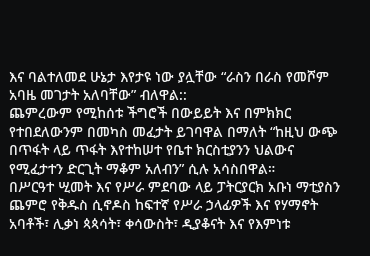እና ባልተለመደ ሁኔታ እየታዩ ነው ያሏቸው “ራስን በራስ የመሾም አባዜ መገታት አለባቸው” ብለዋል::
ጨምረውም የሚከሰቱ ችግሮች በውይይት እና በምክክር የተበደለውንም በመካስ መፈታት ይገባዋል በማለት “ከዚህ ውጭ በጥፋት ላይ ጥፋት እየተከሠተ የቤተ ክርስቲያንን ህልውና የሚፈታተን ድርጊት ማቆም አለብን” ሲሉ አሳስበዋል።
በሥርዓተ ሢመት እና የሥራ ምደባው ላይ ፓትርያርክ አቡነ ማቲያስን ጨምሮ የቅዱስ ሲኖዶስ ከፍተኛ የሥራ ኃላፊዎች እና የሃማኖት አባቶች፣ ሊቃነ ጳጳሳት፣ ቀሳውስት፣ ዲያቆናት እና የእምነቱ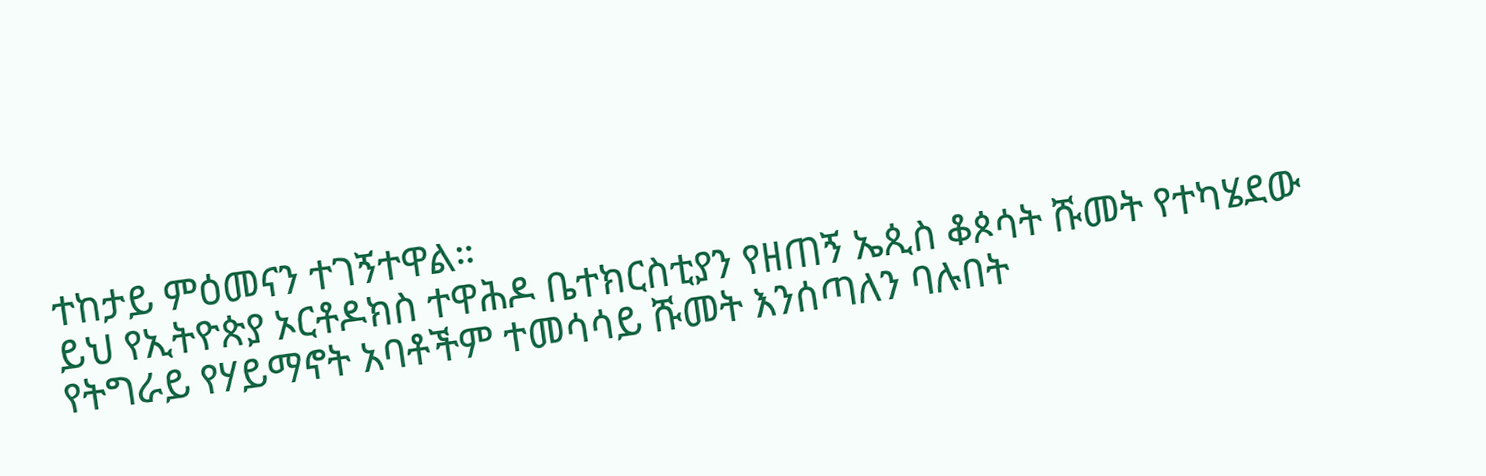ተከታይ ምዕመናን ተገኝተዋል።
ይህ የኢትዮጵያ ኦርቶዶክስ ተዋሕዶ ቤተክርስቲያን የዘጠኝ ኤጲስ ቆጶሳት ሹመት የተካሄደው የትግራይ የሃይማኖት አባቶችም ተመሳሳይ ሹመት እንሰጣለን ባሉበት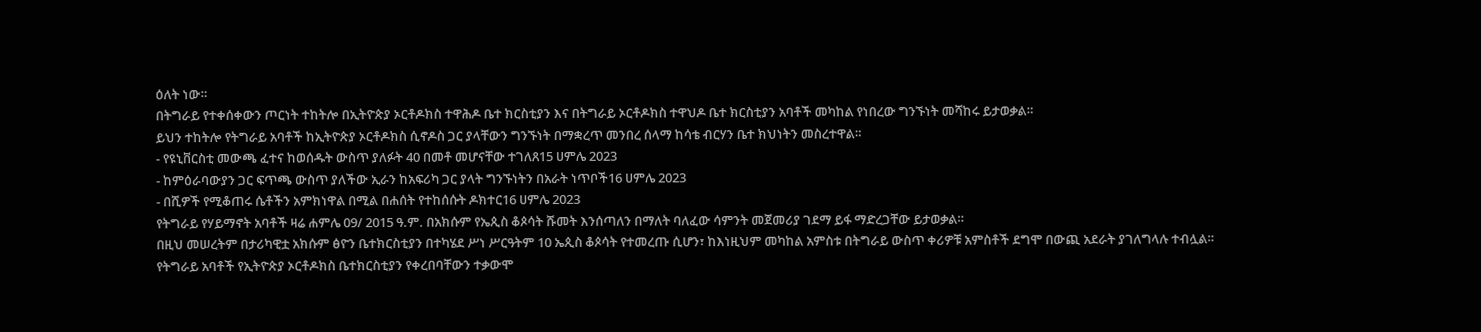ዕለት ነው።
በትግራይ የተቀሰቀውን ጦርነት ተከትሎ በኢትዮጵያ ኦርቶዶክስ ተዋሕዶ ቤተ ክርስቲያን እና በትግራይ ኦርቶዶክስ ተዋህዶ ቤተ ክርስቲያን አባቶች መካከል የነበረው ግንኙነት መሻከሩ ይታወቃል።
ይህን ተከትሎ የትግራይ አባቶች ከኢትዮጵያ ኦርቶዶክስ ሲኖዶስ ጋር ያላቸውን ግንኙነት በማቋረጥ መንበረ ሰላማ ከሳቴ ብርሃን ቤተ ክህነትን መስረተዋል።
- የዩኒቨርስቲ መውጫ ፈተና ከወሰዱት ውስጥ ያለፉት 40 በመቶ መሆናቸው ተገለጸ15 ሀምሌ 2023
- ከምዕራባውያን ጋር ፍጥጫ ውስጥ ያለችው ኢራን ከአፍሪካ ጋር ያላት ግንኙነትን በአራት ነጥቦች16 ሀምሌ 2023
- በሺዎች የሚቆጠሩ ሴቶችን አምክነዋል በሚል በሐሰት የተከሰሱት ዶክተር16 ሀምሌ 2023
የትግራይ የሃይማኖት አባቶች ዛሬ ሐምሌ 09/ 2015 ዓ.ም. በአክሱም የኤጲስ ቆጶሳት ሹመት እንሰጣለን በማለት ባለፈው ሳምንት መጀመሪያ ገደማ ይፋ ማድረጋቸው ይታወቃል።
በዚህ መሠረትም በታሪካዊቷ አክሱም ፅዮን ቤተክርስቲያን በተካሄደ ሥነ ሥርዓትም 10 ኤጲስ ቆጶሳት የተመረጡ ሲሆን፣ ከእነዚህም መካከል አምስቱ በትግራይ ውስጥ ቀሪዎቹ አምስቶች ደግሞ በውጪ አደራት ያገለግላሉ ተብሏል።
የትግራይ አባቶች የኢትዮጵያ ኦርቶዶክስ ቤተክርስቲያን የቀረበባቸውን ተቃውሞ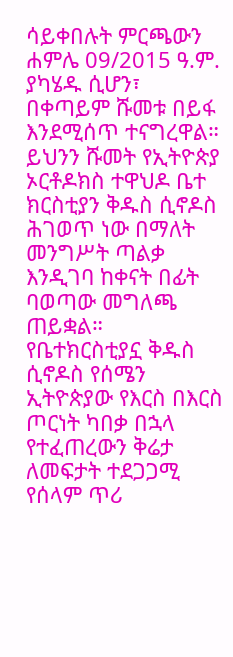ሳይቀበሉት ምርጫውን ሐምሌ 09/2015 ዓ.ም. ያካሄዱ ሲሆን፣ በቀጣይም ሹመቱ በይፋ እንደሚሰጥ ተናግረዋል።
ይህንን ሹመት የኢትዮጵያ ኦርቶዶክስ ተዋህዶ ቤተ ክርስቲያን ቅዱስ ሲኖዶስ ሕገወጥ ነው በማለት መንግሥት ጣልቃ እንዲገባ ከቀናት በፊት ባወጣው መግለጫ ጠይቋል።
የቤተክርስቲያኗ ቅዱስ ሲኖዶስ የሰሜን ኢትዮጵያው የእርስ በእርስ ጦርነት ካበቃ በኋላ የተፈጠረውን ቅሬታ ለመፍታት ተደጋጋሚ የሰላም ጥሪ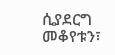ሲያደርግ መቆየቱን፣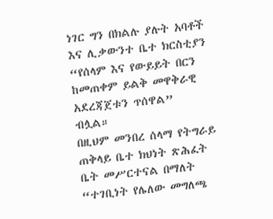ነገር ግን በክልሉ ያሉት አባቶች እና ሊቃውንተ ቤተ ክርስቲያን “የሰላም እና የውይይት በርን ከመጠቀም ይልቅ መዋቅራዊ አደረጃጀቱን ጥሰዋል” ብሏል።
በዚህም መንበረ ሰላማ የትግራይ ጠቅላይ ቤተ ክህነት ጽሕፈት ቤት መሥርተናል በማለት “ተገቢነት የሌለው መግለጫ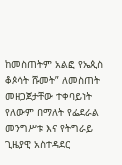ከመስጠትም አልፎ የኤጲስ ቆጶሳት ሹመት” ለመስጠት መዘጋጀታቸው ተቀባይነት የለውም በማለት የፌደራል መንግሥቱ እና የትግራይ ጊዜያዊ አስተዳደር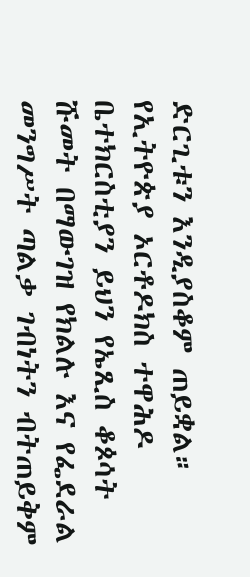ድርጊቱን እንዲያስቆም ጠይቋል።
የኢትዮጵያ ኦርቶዶክስ ተዋሕዶ ቤተክርስቲያን ይህን የኤጺስ ቆጶሳት ሹመት በማውገዝ የክልሉ እና የፌደራል መንግሥት ጣልቃ ገብነትን ብትጠይቅም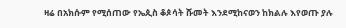ዛሬ በአክሱም የሚሰጠው የኤጲስ ቆጶሳት ሹመት እንደሚከናወን ከክልሉ እየወጡ ያሉ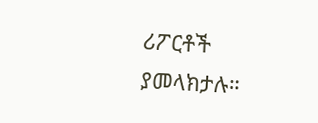ሪፖርቶች ያመላክታሉ።